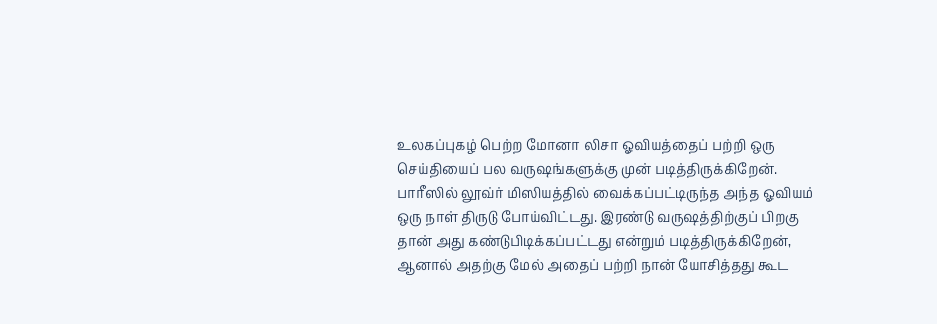உலகப்புகழ் பெற்ற மோனா லிசா ஓவியத்தைப் பற்றி ஒரு செய்தியைப் பல வருஷங்களுக்கு முன் படித்திருக்கிறேன்.
பாரீஸில் லூவ்ர் மிஸியத்தில் வைக்கப்பட்டிருந்த அந்த ஓவியம் ஒரு நாள் திருடு போய்விட்டது. இரண்டு வருஷத்திற்குப் பிறகு தான் அது கண்டுபிடிக்கப்பட்டது என்றும் படித்திருக்கிறேன்,
ஆனால் அதற்கு மேல் அதைப் பற்றி நான் யோசித்தது கூட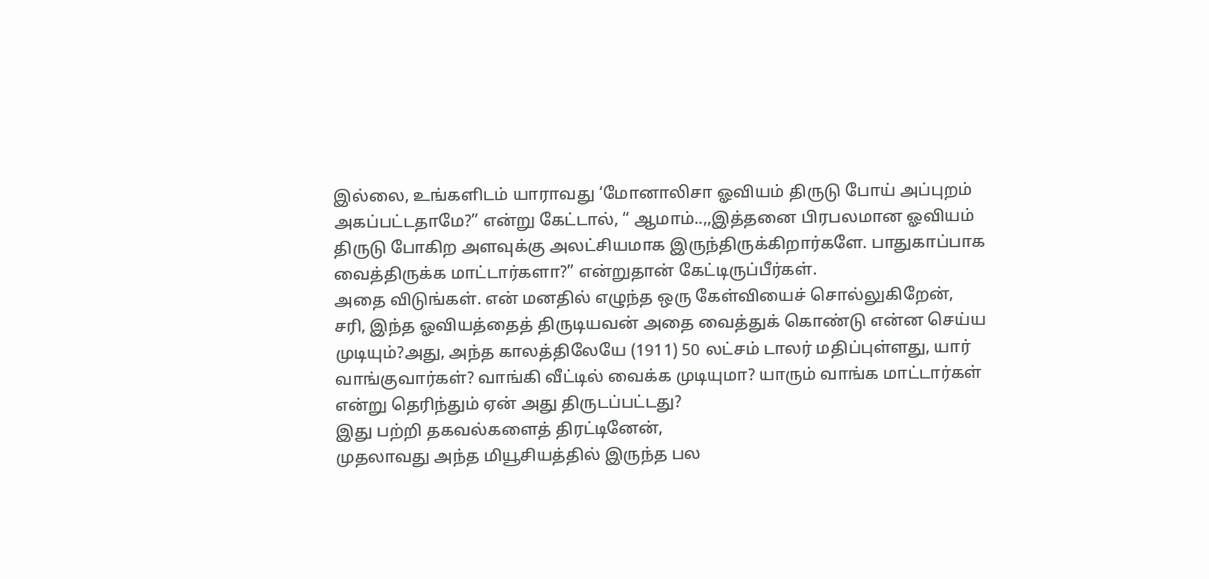இல்லை, உங்களிடம் யாராவது ‘மோனாலிசா ஓவியம் திருடு போய் அப்புறம் அகப்பட்டதாமே?” என்று கேட்டால், “ ஆமாம்..,,இத்தனை பிரபலமான ஓவியம் திருடு போகிற அளவுக்கு அலட்சியமாக இருந்திருக்கிறார்களே. பாதுகாப்பாக வைத்திருக்க மாட்டார்களா?” என்றுதான் கேட்டிருப்பீர்கள்.
அதை விடுங்கள். என் மனதில் எழுந்த ஒரு கேள்வியைச் சொல்லுகிறேன்,
சரி, இந்த ஓவியத்தைத் திருடியவன் அதை வைத்துக் கொண்டு என்ன செய்ய முடியும்?அது, அந்த காலத்திலேயே (1911) 50 லட்சம் டாலர் மதிப்புள்ளது, யார் வாங்குவார்கள்? வாங்கி வீட்டில் வைக்க முடியுமா? யாரும் வாங்க மாட்டார்கள் என்று தெரிந்தும் ஏன் அது திருடப்பட்டது?
இது பற்றி தகவல்களைத் திரட்டினேன்,
முதலாவது அந்த மியூசியத்தில் இருந்த பல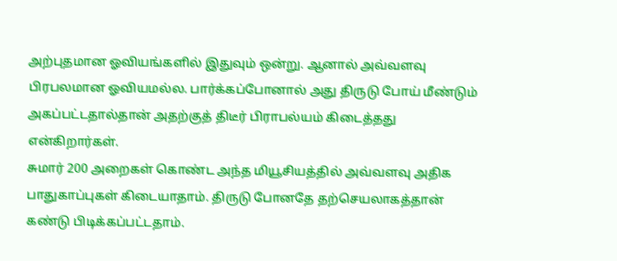அற்புதமான ஓவியங்களில் இதுவும் ஒன்று. ஆனால் அவ்வளவு பிரபலமான ஓவியமல்ல. பார்க்கப்போனால் அது திருடு போய் மீண்டும் அகப்பட்டதால்தான் அதற்குத் திடீர் பிராபல்யம் கிடைத்தது என்கிறார்கள்.
சுமார் 200 அறைகள் கொண்ட அந்த மியூசியத்தில் அவ்வளவு அதிக பாதுகாப்புகள் கிடையாதாம். திருடு போனதே தற்செயலாகத்தான் கண்டு பிடிக்கப்பட்டதாம்.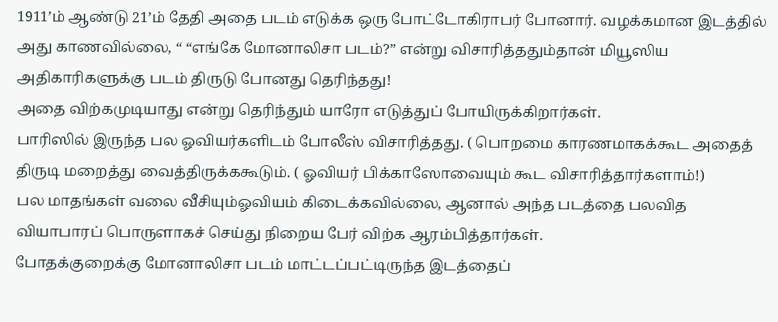1911’ம் ஆண்டு 21’ம் தேதி அதை படம் எடுக்க ஒரு போட்டோகிராபர் போனார். வழக்கமான இடத்தில் அது காணவில்லை, “ “எங்கே மோனாலிசா படம்?” என்று விசாரித்ததும்தான் மியூஸிய அதிகாரிகளுக்கு படம் திருடு போனது தெரிந்தது!
அதை விற்கமுடியாது என்று தெரிந்தும் யாரோ எடுத்துப் போயிருக்கிறார்கள்.
பாரிஸில் இருந்த பல ஓவியர்களிடம் போலீஸ் விசாரித்தது. ( பொறமை காரணமாகக்கூட அதைத் திருடி மறைத்து வைத்திருக்ககூடும். ( ஓவியர் பிக்காஸோவையும் கூட விசாரித்தார்களாம்!)
பல மாதங்கள் வலை வீசியும்ஓவியம் கிடைக்கவில்லை, ஆனால் அந்த படத்தை பலவித வியாபாரப் பொருளாகச் செய்து நிறைய பேர் விற்க ஆரம்பித்தார்கள்.
போதக்குறைக்கு மோனாலிசா படம் மாட்டப்பட்டிருந்த இடத்தைப்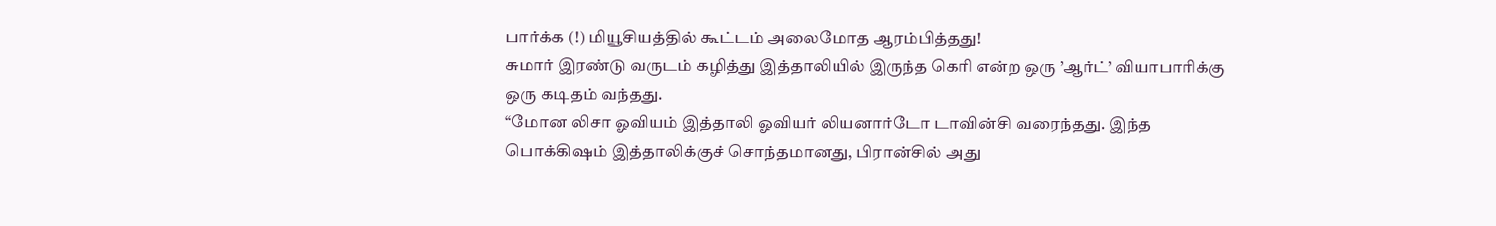பார்க்க (!) மியூசியத்தில் கூட்டம் அலைமோத ஆரம்பித்தது!
சுமார் இரண்டு வருடம் கழித்து இத்தாலியில் இருந்த கெரி என்ற ஒரு ’ஆர்ட்’ வியாபாரிக்கு ஒரு கடிதம் வந்தது.
“மோன லிசா ஓவியம் இத்தாலி ஓவியர் லியனார்டோ டாவின்சி வரைந்தது. இந்த பொக்கிஷம் இத்தாலிக்குச் சொந்தமானது, பிரான்சில் அது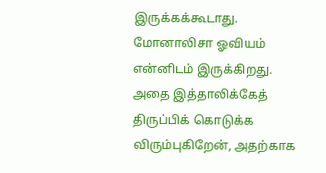இருக்கக்கூடாது. மோனாலிசா ஓவியம் என்னிடம் இருக்கிறது. அதை இத்தாலிக்கேத் திருப்பிக் கொடுக்க விரும்புகிறேன், அதற்காக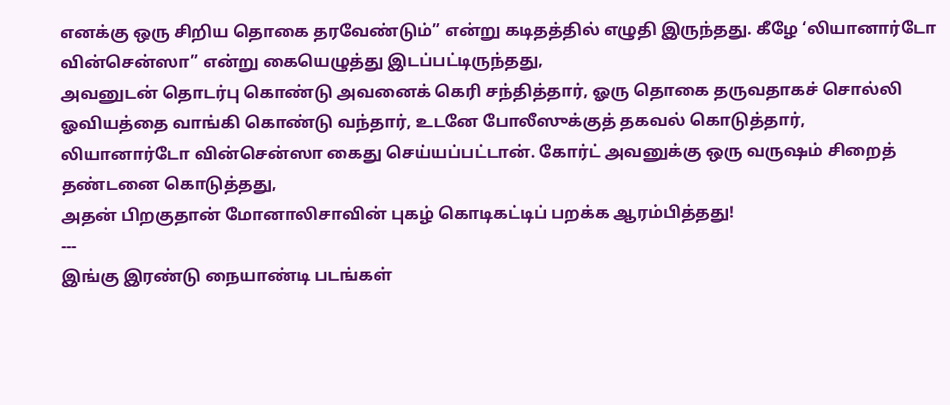எனக்கு ஒரு சிறிய தொகை தரவேண்டும்” என்று கடிதத்தில் எழுதி இருந்தது. கீழே ‘லியானார்டோ வின்சென்ஸா” என்று கையெழுத்து இடப்பட்டிருந்தது,
அவனுடன் தொடர்பு கொண்டு அவனைக் கெரி சந்தித்தார், ஓரு தொகை தருவதாகச் சொல்லி ஓவியத்தை வாங்கி கொண்டு வந்தார், உடனே போலீஸுக்குத் தகவல் கொடுத்தார்,
லியானார்டோ வின்சென்ஸா கைது செய்யப்பட்டான். கோர்ட் அவனுக்கு ஒரு வருஷம் சிறைத் தண்டனை கொடுத்தது,
அதன் பிறகுதான் மோனாலிசாவின் புகழ் கொடிகட்டிப் பறக்க ஆரம்பித்தது!
---
இங்கு இரண்டு நையாண்டி படங்கள்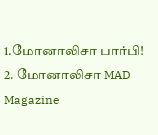1.மோனாலிசா பார்பி!
2. மோனாலிசா MAD Magazine